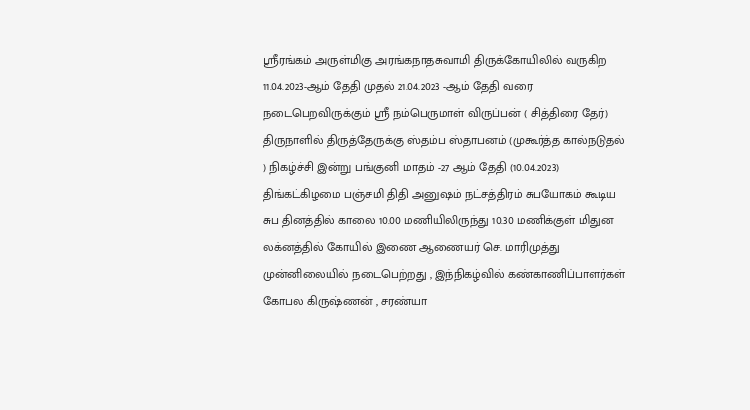ஸ்ரீரங்கம் அருள்மிகு அரங்கநாதசுவாமி திருக்கோயிலில் வருகிற 11.04.2023-ஆம் தேதி முதல் 21.04.2023 -ஆம் தேதி வரை நடைபெறவிருக்கும் ஸ்ரீ நம்பெருமாள் விருப்பன் ( சித்திரை தேர்) திருநாளில் திருத்தேருக்கு ஸ்தம்ப ஸ்தாபனம் (முகூர்த்த கால்நடுதல் ) நிகழ்ச்சி இன்று பங்குனி மாதம் -27 ஆம் தேதி (10.04.2023) திங்கட்கிழமை பஞ்சமி திதி அனுஷம் நட்சத்திரம் சுபயோகம் கூடிய சுப தினத்தில் காலை 10.00 மணியிலிருந்து 10.30 மணிக்குள் மிதுன லக்னத்தில் கோயில் இணை ஆணையர் செ. மாரிமுத்து முன்னிலையில் நடைபெற்றது , இந்நிகழ்வில் கண்காணிப்பாளர்கள் கோபல கிருஷ்ணன் , சரண்யா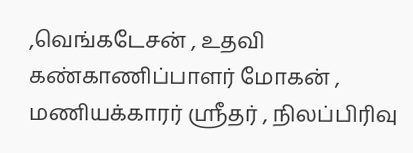,வெங்கடேசன் , உதவி கண்காணிப்பாளர் மோகன் , மணியக்காரர் ஸ்ரீதர் , நிலப்பிரிவு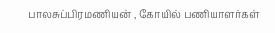பாலசுப்பிரமணியன் , கோயில் பணியாளர்கள்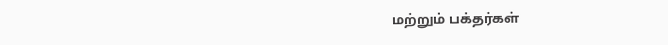மற்றும் பக்தர்கள்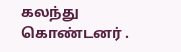கலந்து கொண்டனர் .